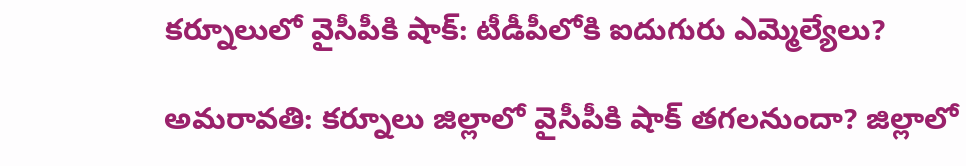కర్నూలులో వైసీపీకి షాక్‌: టీడీపీలోకి ఐదుగురు ఎమ్మెల్యేలు?

అమరావతి: కర్నూలు జిల్లాలో వైసీపీకి షాక్ తగలనుందా? జిల్లాలో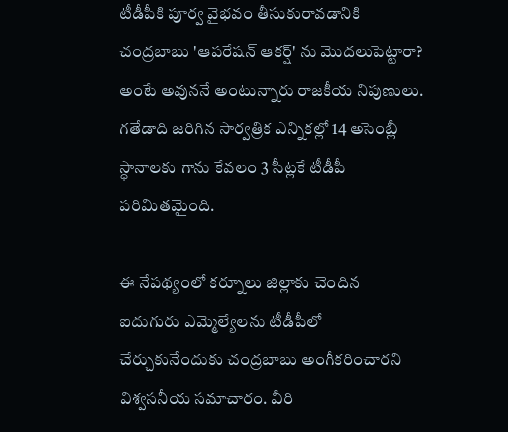టీడీపీకి పూర్వ వైభవం తీసుకురావడానికి చంద్రబాబు 'ఆపరేషన్ ఆకర్ష్' ను మొదలుపెట్టారా? అంటే అవుననే అంటున్నారు రాజకీయ నిపుణులు. గతేడాది జరిగిన సార్వత్రిక ఎన్నికల్లో 14 అసెంబ్లీ స్ధానాలకు గాను కేవలం 3 సీట్లకే టీడీపీ పరిమితమైంది.

ఈ నేపథ్యంలో కర్నూలు జిల్లాకు చెందిన ఐదుగురు ఎమ్మెల్యేలను టీడీపీలో చేర్చుకునేందుకు చంద్రబాబు అంగీకరించారని విశ్వసనీయ సమాచారం. వీరి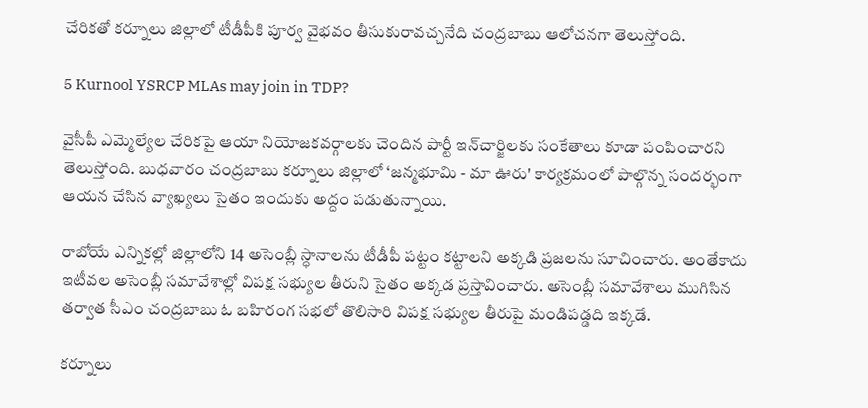చేరికతో కర్నూలు జిల్లాలో టీడీపీకి పూర్వ వైభవం తీసుకురావచ్చనేది చంద్రబాబు ఆలోచనగా తెలుస్తోంది.

5 Kurnool YSRCP MLAs may join in TDP?

వైసీపీ ఎమ్మెల్యేల చేరికపై ఆయా నియోజకవర్గాలకు చెందిన పార్టీ ఇన్‌చార్జిలకు సంకేతాలు కూడా పంపించారని తెలుస్తోంది. బుధవారం చంద్రబాబు కర్నూలు జిల్లాలో ‘జన్మభూమి - మా ఊరు' కార్యక్రమంలో పాల్గొన్న సందర్భంగా ఆయన చేసిన వ్యాఖ్యలు సైతం ఇందుకు అద్దం పడుతున్నాయి.

రాబోయే ఎన్నికల్లో జిల్లాలోని 14 అసెంబ్లీ స్ధానాలను టీడీపీ పట్టం కట్టాలని అక్కడి ప్రజలను సూచించారు. అంతేకాదు ఇటీవల అసెంబ్లీ సమావేశాల్లో విపక్ష సభ్యుల తీరుని సైతం అక్కడ ప్రస్తావించారు. అసెంబ్లీ సమావేశాలు ముగిసిన తర్వాత సీఎం చంద్రబాబు ఓ బహిరంగ సభలో తొలిసారి విపక్ష సభ్యుల తీరుపై మండిపడ్డది ఇక్కడే.

కర్నూలు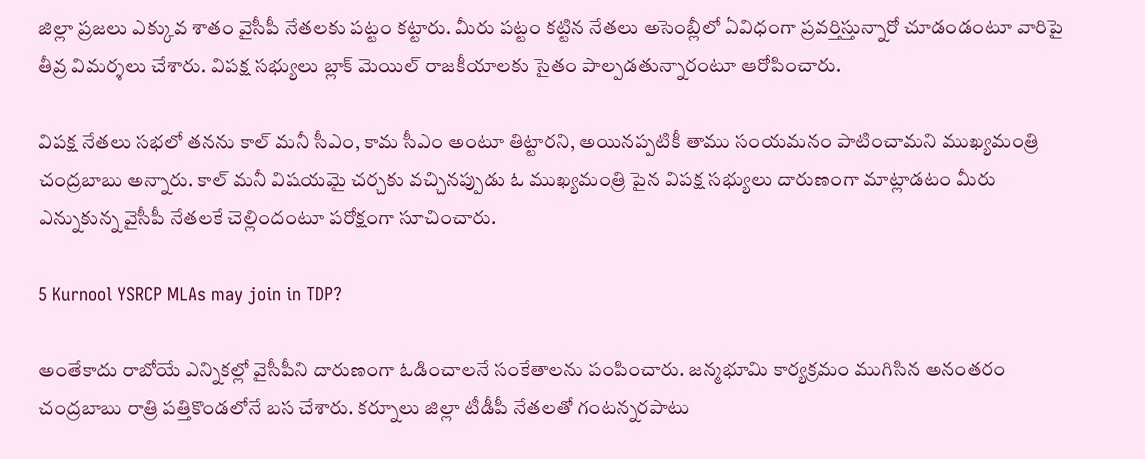జిల్లా ప్రజలు ఎక్కువ శాతం వైసీపీ నేతలకు పట్టం కట్టారు. మీరు పట్టం కట్టిన నేతలు అసెంబ్లీలో ఏవిధంగా ప్రవర్తిస్తున్నారో చూడండంటూ వారిపై తీవ్ర విమర్శలు చేశారు. విపక్ష సభ్యులు బ్లాక్ మెయిల్ రాజకీయాలకు సైతం పాల్పడతున్నారంటూ ఆరోపించారు.

విపక్ష నేతలు సభలో తనను కాల్ మనీ సీఎం, కామ సీఎం అంటూ తిట్టారని, అయినప్పటికీ తాము సంయమనం పాటించామని ముఖ్యమంత్రి చంద్రబాబు అన్నారు. కాల్ మనీ విషయమై చర్చకు వచ్చినప్పుడు ఓ ముఖ్యమంత్రి పైన విపక్ష సభ్యులు దారుణంగా మాట్లాడటం మీరు ఎన్నుకున్న వైసీపీ నేతలకే చెల్లిందంటూ పరోక్షంగా సూచించారు.

5 Kurnool YSRCP MLAs may join in TDP?

అంతేకాదు రాబోయే ఎన్నికల్లో వైసీపీని దారుణంగా ఓడించాలనే సంకేతాలను పంపించారు. జన్మభూమి కార్యక్రమం ముగిసిన అనంతరం చంద్రబాబు రాత్రి పత్తికొండలోనే బస చేశారు. కర్నూలు జిల్లా టీడీపీ నేతలతో గంటన్నరపాటు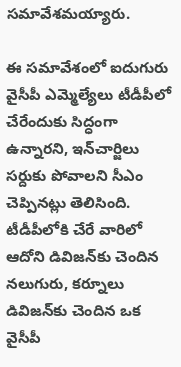సమావేశమయ్యారు.

ఈ సమావేశంలో ఐదుగురు వైసీపీ ఎమ్మెల్యేలు టీడీపీలో చేరేందుకు సిద్ధంగా ఉన్నారని, ఇన్‌చార్జిలు సర్దుకు పోవాలని సీఎం చెప్పినట్లు తెలిసింది. టీడీపీలోకి చేరే వారిలో ఆదోని డివిజన్‌కు చెందిన నలుగురు, కర్నూలు డివిజన్‌కు చెందిన ఒక వైసీపీ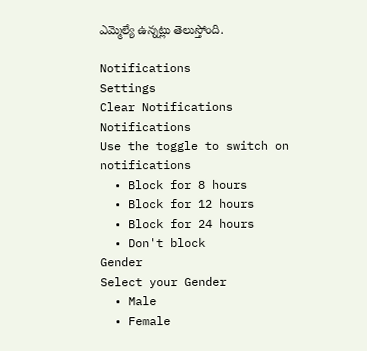ఎమ్మెల్యే ఉన్నట్లు తెలుస్తోంది.

Notifications
Settings
Clear Notifications
Notifications
Use the toggle to switch on notifications
  • Block for 8 hours
  • Block for 12 hours
  • Block for 24 hours
  • Don't block
Gender
Select your Gender
  • Male
  • Female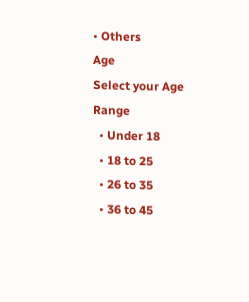• Others
Age
Select your Age Range
  • Under 18
  • 18 to 25
  • 26 to 35
  • 36 to 45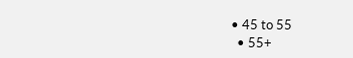• 45 to 55
  • 55+